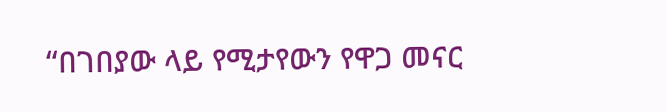“በገበያው ላይ የሚታየውን የዋጋ መናር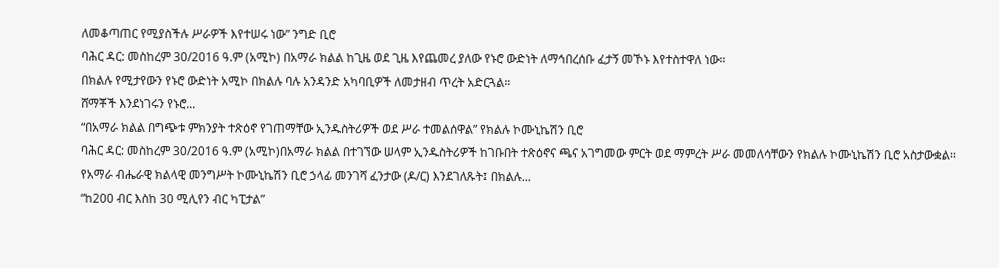ለመቆጣጠር የሚያስችሉ ሥራዎች እየተሠሩ ነው” ንግድ ቢሮ
ባሕር ዳር: መስከረም 30/2016 ዓ.ም (አሚኮ) በአማራ ክልል ከጊዜ ወደ ጊዜ እየጨመረ ያለው የኑሮ ውድነት ለማኅበረሰቡ ፈታኝ መኾኑ እየተስተዋለ ነው።
በክልሉ የሚታየውን የኑሮ ውድነት አሚኮ በክልሉ ባሉ አንዳንድ አካባቢዎች ለመታዘብ ጥረት አድርጓል።
ሸማቾች እንደነገሩን የኑሮ...
“በአማራ ክልል በግጭቱ ምክንያት ተጽዕኖ የገጠማቸው ኢንዱስትሪዎች ወደ ሥራ ተመልሰዋል” የክልሉ ኮሙኒኬሽን ቢሮ
ባሕር ዳር: መስከረም 30/2016 ዓ.ም (አሚኮ)በአማራ ክልል በተገኘው ሠላም ኢንዱስትሪዎች ከገቡበት ተጽዕኖና ጫና አገግመው ምርት ወደ ማምረት ሥራ መመለሳቸውን የክልሉ ኮሙኒኬሽን ቢሮ አስታውቋል፡፡
የአማራ ብሔራዊ ክልላዊ መንግሥት ኮሙኒኬሽን ቢሮ ኃላፊ መንገሻ ፈንታው (ዶ/ር) እንደገለጹት፤ በክልሉ...
“ከ200 ብር እስከ 30 ሚሊየን ብር ካፒታል”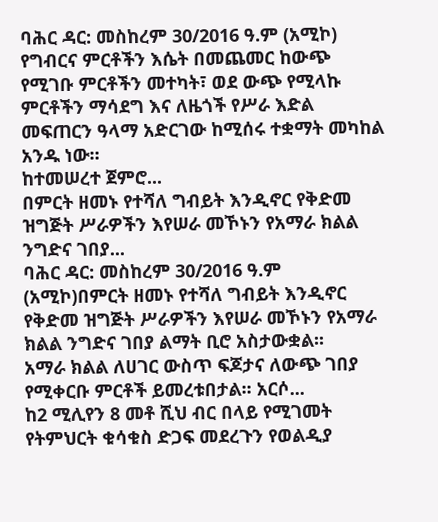ባሕር ዳር: መስከረም 30/2016 ዓ.ም (አሚኮ) የግብርና ምርቶችን እሴት በመጨመር ከውጭ የሚገቡ ምርቶችን መተካት፣ ወደ ውጭ የሚላኩ ምርቶችን ማሳደግ እና ለዜጎች የሥራ እድል መፍጠርን ዓላማ አድርገው ከሚሰሩ ተቋማት መካከል አንዱ ነው።
ከተመሠረተ ጀምሮ...
በምርት ዘመኑ የተሻለ ግብይት እንዲኖር የቅድመ ዝግጅት ሥራዎችን እየሠራ መኾኑን የአማራ ክልል ንግድና ገበያ...
ባሕር ዳር: መስከረም 30/2016 ዓ.ም (አሚኮ)በምርት ዘመኑ የተሻለ ግብይት እንዲኖር የቅድመ ዝግጅት ሥራዎችን እየሠራ መኾኑን የአማራ ክልል ንግድና ገበያ ልማት ቢሮ አስታውቋል፡፡
አማራ ክልል ለሀገር ውስጥ ፍጆታና ለውጭ ገበያ የሚቀርቡ ምርቶች ይመረቱበታል፡፡ አርሶ...
ከ2 ሚሊየን 8 መቶ ሺህ ብር በላይ የሚገመት የትምህርት ቁሳቁስ ድጋፍ መደረጉን የወልዲያ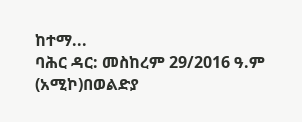ከተማ...
ባሕር ዳር: መስከረም 29/2016 ዓ.ም (አሚኮ)በወልድያ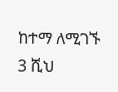ከተማ ለሚገኙ 3 ሺህ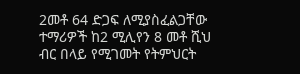2መቶ 64 ድጋፍ ለሚያስፈልጋቸው ተማሪዎች ከ2 ሚሊየን 8 መቶ ሺህ ብር በላይ የሚገመት የትምህርት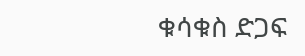ቁሳቁስ ድጋፍ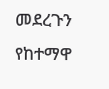መደረጉን የከተማዋ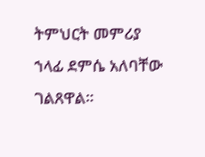ትምህርት መምሪያ ኀላፊ ደምሴ አለባቸው ገልጸዋል።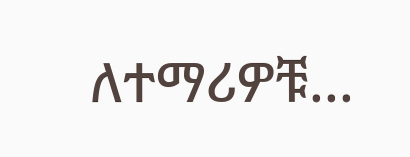ለተማሪዎቹ...